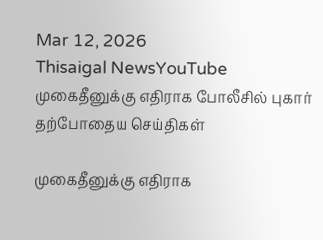Mar 12, 2026
Thisaigal NewsYouTube
முகைதீனுக்கு எதிராக போலீசில் புகார்
தற்போதைய செய்திகள்

முகைதீனுக்கு எதிராக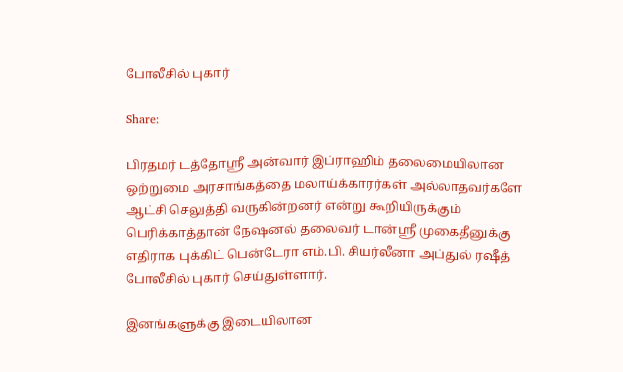போலீசில் புகார்

Share:

பிரதமர் டத்தோஸ்ரீ அன்வார் இப்ராஹிம் தலைமையிலான ஒற்றுமை அரசாங்கத்தை மலாய்க்காரர்கள் அல்லாதவர்களே ஆட்சி செலுத்தி வருகின்றனர் என்று கூறியிருக்கும் பெரிக்காத்தான் நேஷனல் தலைவர் டான்ஸ்ரீ முகைதீனுக்கு எதிராக புக்கிட் பென்டேரா எம்.பி. சியர்லீனா அப்துல் ரஷீத் போலீசில் புகார் செய்துள்ளார்.

இனங்களுக்கு இடையிலான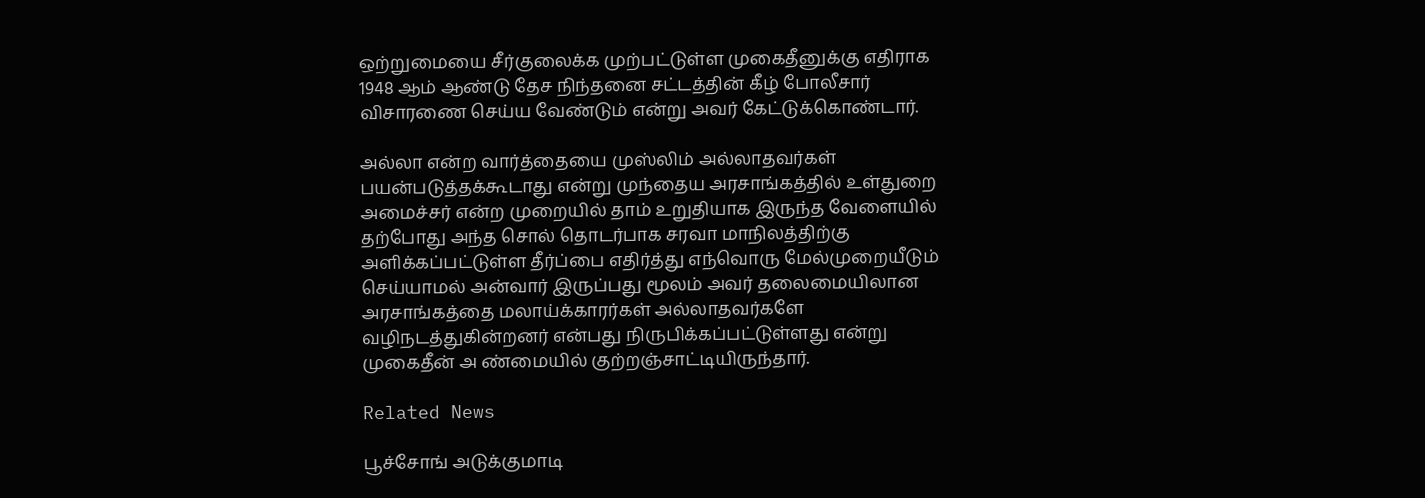ஒற்றுமையை சீர்குலைக்க முற்பட்டுள்ள முகைதீனுக்கு எதிராக 1948 ஆம் ஆண்டு தேச நிந்தனை சட்டத்தின் கீழ் போலீசார் விசாரணை செய்ய வேண்டும் என்று அவர் கேட்டுக்கொண்டார்.

அல்லா என்ற வார்த்தையை முஸ்லிம் அல்லாதவர்கள் பயன்படுத்தக்கூடாது என்று முந்தைய அரசாங்கத்தில் உள்துறை அமைச்சர் என்ற முறையில் தாம் உறுதியாக இருந்த வேளையில் தற்போது அந்த சொல் தொடர்பாக சரவா மாநிலத்திற்கு அளிக்கப்பட்டுள்ள தீர்ப்பை எதிர்த்து எந்வொரு மேல்முறையீடும் செய்யாமல் அன்வார் இருப்பது மூலம் அவர் தலைமையிலான அரசாங்கத்தை மலாய்க்காரர்கள் அல்லாதவர்களே வழிநடத்துகின்றனர் என்பது நிருபிக்கப்பட்டுள்ளது என்று முகைதீன் அ ண்மையில் குற்றஞ்சாட்டியிருந்தார்.

Related News

பூச்சோங் அடுக்குமாடி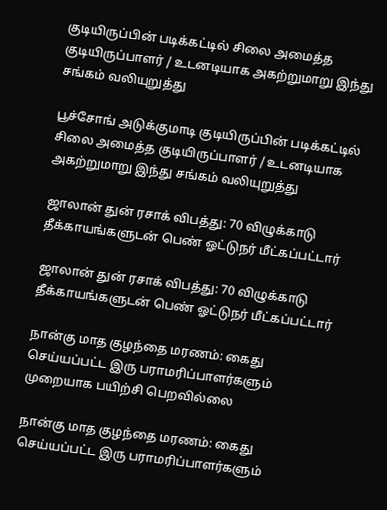குடியிருப்பின் படிக்கட்டில் சிலை அமைத்த குடியிருப்பாளர் / உடனடியாக அகற்றுமாறு இந்து சங்கம் வலியுறுத்து

பூச்சோங் அடுக்குமாடி குடியிருப்பின் படிக்கட்டில் சிலை அமைத்த குடியிருப்பாளர் / உடனடியாக அகற்றுமாறு இந்து சங்கம் வலியுறுத்து

ஜாலான் துன் ரசாக் விபத்து: 70 விழுக்காடு தீக்காயங்களுடன் பெண் ஓட்டுநர் மீட்கப்பட்டார்

ஜாலான் துன் ரசாக் விபத்து: 70 விழுக்காடு தீக்காயங்களுடன் பெண் ஓட்டுநர் மீட்கப்பட்டார்

நான்கு மாத குழந்தை மரணம்: கைது செய்யப்பட்ட இரு பராமரிப்பாளர்களும் முறையாக பயிற்சி பெறவில்லை

நான்கு மாத குழந்தை மரணம்: கைது செய்யப்பட்ட இரு பராமரிப்பாளர்களும்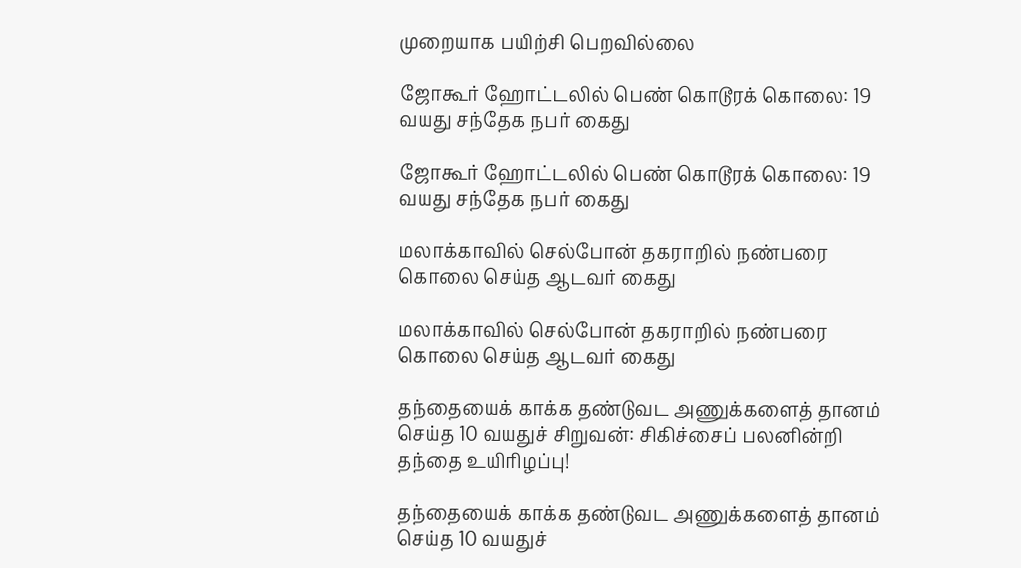முறையாக பயிற்சி பெறவில்லை

ஜோகூர் ஹோட்டலில் பெண் கொடூரக் கொலை: 19 வயது சந்தேக நபர் கைது

ஜோகூர் ஹோட்டலில் பெண் கொடூரக் கொலை: 19 வயது சந்தேக நபர் கைது

மலாக்காவில் செல்போன் தகராறில் நண்பரை கொலை செய்த ஆடவர் கைது

மலாக்காவில் செல்போன் தகராறில் நண்பரை கொலை செய்த ஆடவர் கைது

தந்தையைக் காக்க தண்டுவட அணுக்களைத் தானம் செய்த 10 வயதுச் சிறுவன்: சிகிச்சைப் பலனின்றி தந்தை உயிரிழப்பு!

தந்தையைக் காக்க தண்டுவட அணுக்களைத் தானம் செய்த 10 வயதுச்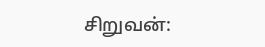சிறுவன்: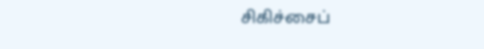சிகிச்சைப்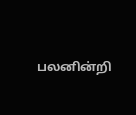பலனின்றி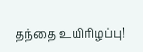தந்தை உயிரிழப்பு!